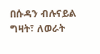በሱዳን ብሉናይል ግዛት፣ ለወራት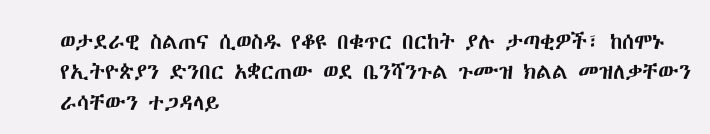ወታደራዊ ስልጠና ሲወስዱ የቆዩ በቁጥር በርከት ያሉ ታጣቂዎች፣ ከሰሞኑ የኢትዮጵያን ድንበር አቋርጠው ወደ ቤንሻንጉል ጉሙዝ ክልል መዝለቃቸውን ራሳቸውን ተጋዳላይ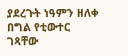ያደረጉት ነዓምን ዘለቀ በግል የቲውተር ገጻቸው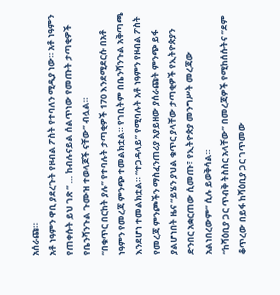አሰራጩ።
አቶ ነዓምን ዋቢ ያደረጉት የዞብል ፖስት የተባለን ሚዲያ ነው። አቶ ነዓምን የጠቀሱት ይህ ገጽ ” … ከብሉናይል ሰልጥነው የመጡት ታጣቂዎች የቤንሻንጉል ጉሙዝ ተወላጆች ናቸው” ብሏል።
“በቁጥር በርከት ያሉ” የተባሉት ታጣቂዎች 170 እንደሚደርሱ በአቶ ነዓምን የመረጃ ምንጭ ተመልክቷል። የገቢትም በቤንሻንጉል አቅጣጫ እንደሆነ ተመልክቷል። “ተጋዳላይ” የሚባሉት አቶ ነዓምን የዞብል ፖስት የመረጃ ምንጮችን ማስፈንጠሪያ አያይዘው ያሰራጩት ምንጭ ይፋ ያልሆነበት ዜና “ይሄን ያህል ቁጥር ያላቸው ታጣቂዎች የኢትዮጵያን ድንበር አቋርጠው ሲመጡ፣ የኢትዮጵያ መንግሥት መረጃው አልነበረውም” ሲሉ ይወቅሳል።
“ከሻዕቢያ ጋር ጥብቅ ትስስር አላቸው” በመረጃዎች የሚከሰሱትና “ደም ቆጥረው በይፋ ከሻዕቢያ ጋር ገጥመው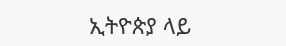ኢትዮጵያ ላይ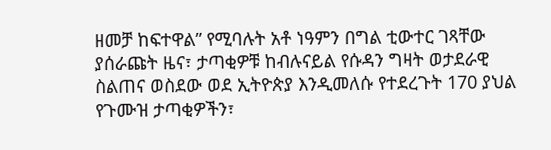ዘመቻ ከፍተዋል” የሚባሉት አቶ ነዓምን በግል ቲውተር ገጻቸው ያሰራጩት ዜና፣ ታጣቂዎቹ ከብሉናይል የሱዳን ግዛት ወታደራዊ ስልጠና ወስደው ወደ ኢትዮጵያ እንዲመለሱ የተደረጉት 170 ያህል የጉሙዝ ታጣቂዎችን፣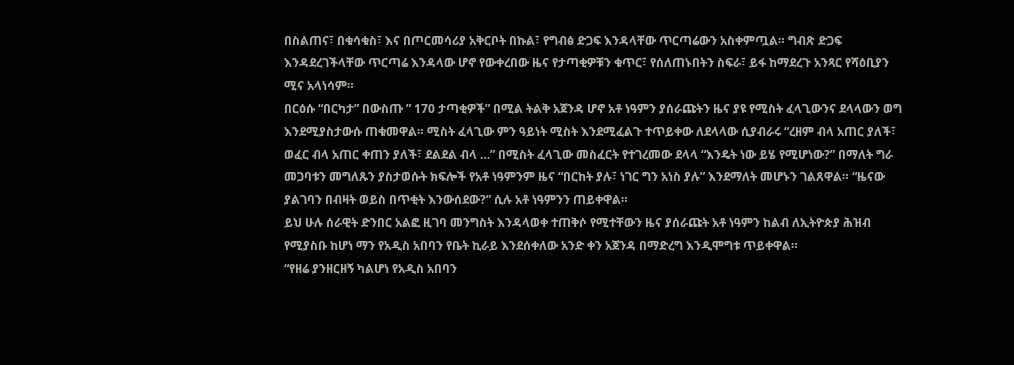በስልጠና፣ በቁሳቁስ፣ እና በጦርመሳሪያ አቅርቦት በኩል፣ የግብፅ ድጋፍ እንዳላቸው ጥርጣሬውን አስቀምጧል። ግብጽ ድጋፍ እንዳደረገችላቸው ጥርጣሬ እንዳላው ሆኖ የውቀረበው ዜና የታጣቂዎቹን ቁጥር፣ የሰለጠኑበትን ስፍራ፣ ይፋ ከማደረጉ አንጻር የሻዕቢያን ሚና አላነሳም።
በርዕሱ “በርካታ” በውስጡ ” 170 ታጣቂዎች” በሚል ትልቅ አጀንዳ ሆኖ አቶ ነዓምን ያሰራጩትን ዜና ያዩ የሚስት ፈላጊውንና ደላላውን ወግ እንደሚያስታውሱ ጠቁመዋል። ሚስት ፈላጊው ምን ዓይነት ሚስት እንደሚፈልጉ ተጥይቀው ለደላላው ሲያብራሩ “ረዘም ብላ አጠር ያለች፣ ወፈር ብላ አጠር ቀጠን ያለች፣ ደልደል ብላ …” በሚስት ፈላጊው መስፈርት የተገረመው ደላላ “እንዴት ነው ይሄ የሚሆነው?” በማለት ግራ መጋባቱን መግለጹን ያስታወሱት ክፍሎች የአቶ ነዓምንም ዜና “በርከት ያሉ፣ ነገር ግን አነስ ያሉ” እንደማለት መሆኑን ገልጸዋል። “ዜናው ያልገባን በብዛት ወይስ በጥቂት እንውሰደው?” ሲሉ አቶ ነዓምንን ጠይቀዋል።
ይህ ሁሉ ሰራዊት ድንበር አልፎ ዚገባ መንግስት እንዳላወቀ ተጠቅሶ የሚተቸውን ዜና ያሰራጩት አቶ ነዓምን ከልብ ለኢትዮጵያ ሕዝብ የሚያስቡ ከሆነ ማን የአዲስ አበባን የቤት ኪራይ እንደሰቀለው አንድ ቀን አጀንዳ በማድረግ እንዲሞግቱ ጥይቀዋል።
“የዘሬ ያንዘርዘኝ ካልሆነ የአዲስ አበባን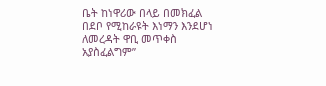ቤት ከነዋሪው በላይ በመክፈል በደቦ የሚከራዩት እነማን እንደሆነ ለመረዳት ዋቢ መጥቀስ አያስፈልግም”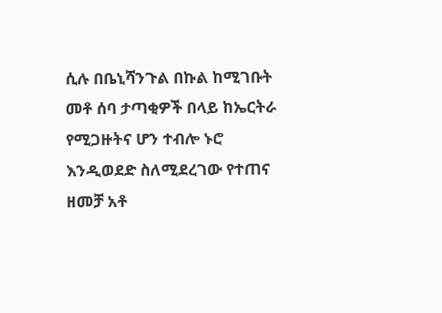ሲሉ በቤኒሻንጉል በኩል ከሚገቡት መቶ ሰባ ታጣቂዎች በላይ ከኤርትራ የሚጋዙትና ሆን ተብሎ ኑሮ እንዲወደድ ስለሚደረገው የተጠና ዘመቻ አቶ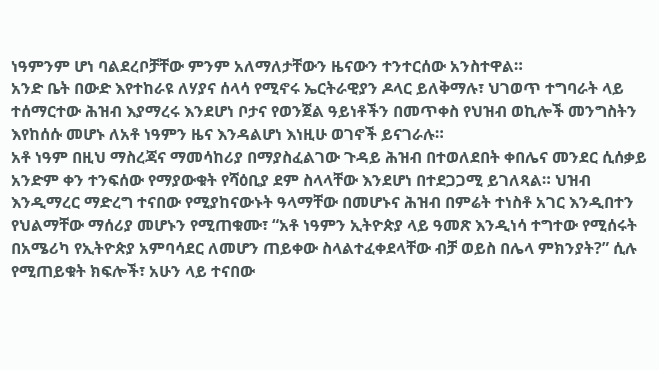ነዓምንም ሆነ ባልደረቦቻቸው ምንም አለማለታቸውን ዜናውን ተንተርሰው አንስተዋል።
አንድ ቤት በውድ እየተከራዩ ለሃያና ሰላሳ የሚኖሩ ኤርትራዊያን ዶላር ይለቅማሉ፣ ህገወጥ ተግባራት ላይ ተሰማርተው ሕዝብ እያማረሩ እንደሆነ ቦታና የወንጀል ዓይነቶችን በመጥቀስ የህዝብ ወኪሎች መንግስትን እየከሰሱ መሆኑ ለአቶ ነዓምን ዜና እንዳልሆነ እነዚሁ ወገኖች ይናገራሉ።
አቶ ነዓም በዚህ ማስረጃና ማመሳከሪያ በማያስፈልገው ጉዳይ ሕዝብ በተወለደበት ቀበሌና መንደር ሲሰቃይ አንድም ቀን ተንፍሰው የማያውቁት የሻዕቢያ ደም ስላላቸው እንደሆነ በተደጋጋሚ ይገለጻል። ህዝብ እንዲማረር ማድረግ ተናበው የሚያከናውኑት ዓላማቸው በመሆኑና ሕዝብ በምሬት ተነስቶ አገር እንዲበተን የህልማቸው ማሰሪያ መሆኑን የሚጠቁሙ፣ “አቶ ነዓምን ኢትዮጵያ ላይ ዓመጽ እንዲነሳ ተግተው የሚሰሩት በአሜሪካ የኢትዮጵያ አምባሳደር ለመሆን ጠይቀው ስላልተፈቀደላቸው ብቻ ወይስ በሌላ ምክንያት?” ሲሉ የሚጠይቁት ክፍሎች፣ አሁን ላይ ተናበው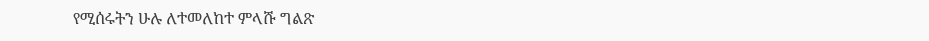የሚሰሩትን ሁሉ ለተመለከተ ምላሹ ግልጽ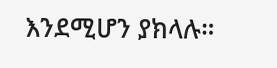እንደሚሆን ያክላሉ።